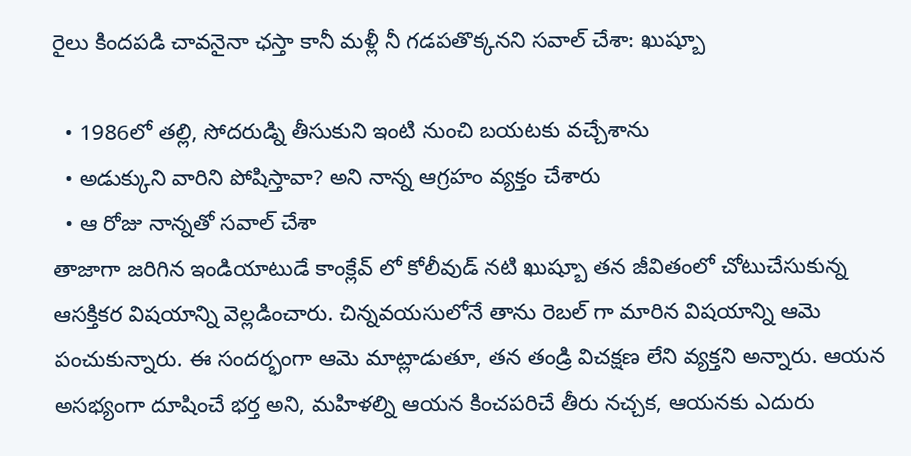రైలు కిందపడి చావనైనా ఛస్తా కానీ మళ్లీ నీ గడపతొక్కనని సవాల్ చేశా: ఖుష్బూ

  • 1986లో తల్లి, సోదరుడ్ని తీసుకుని ఇంటి నుంచి బయటకు వచ్చేశాను
  • అడుక్కుని వారిని పోషిస్తావా? అని నాన్న ఆగ్రహం వ్యక్తం చేశారు
  • ఆ రోజు నాన్నతో సవాల్ చేశా
తాజాగా జరిగిన ఇండియాటుడే కాంక్లేవ్‌ లో కోలీవుడ్ నటి ఖుష్బూ తన జీవితంలో చోటుచేసుకున్న ఆసక్తికర విషయాన్ని వెల్లడించారు. చిన్నవయసులోనే తాను రెబల్ గా మారిన విషయాన్ని ఆమె పంచుకున్నారు. ఈ సందర్భంగా ఆమె మాట్లాడుతూ, తన తండ్రి విచక్షణ లేని వ్యక్తని అన్నారు. ఆయన అసభ్యంగా దూషించే భర్త అని, మహిళల్ని ఆయన కించపరిచే తీరు నచ్చక, ఆయనకు ఎదురు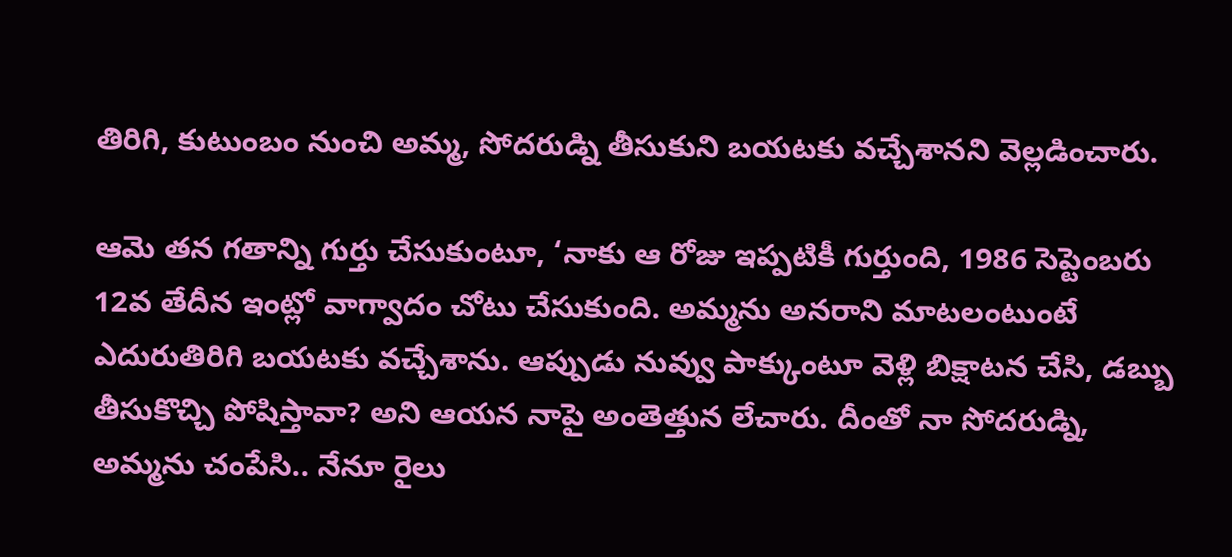తిరిగి, కుటుంబం నుంచి అమ్మ, సోదరుడ్ని తీసుకుని బయటకు వచ్చేశానని వెల్లడించారు.

ఆమె తన గతాన్ని గుర్తు చేసుకుంటూ, ‘నాకు ఆ రోజు ఇప్పటికీ గుర్తుంది, 1986 సెప్టెంబరు 12వ తేదీన ఇంట్లో వాగ్వాదం చోటు చేసుకుంది. అమ్మను అనరాని మాటలంటుంటే ఎదురుతిరిగి బయటకు వచ్చేశాను. ఆప్పుడు నువ్వు పాక్కుంటూ వెళ్లి బిక్షాటన చేసి, డబ్బు తీసుకొచ్చి పోషిస్తావా? అని ఆయన నాపై అంతెత్తున లేచారు. దీంతో నా సోదరుడ్ని, అమ్మను చంపేసి.. నేనూ రైలు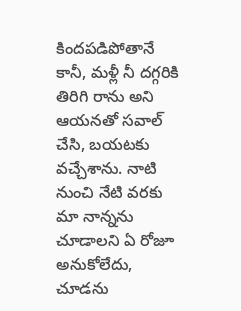కిందపడిపోతానే కానీ, మళ్లీ నీ దగ్గరికి తిరిగి రాను అని ఆయనతో సవాల్ చేసి, బయటకు వచ్చేశాను. నాటి నుంచి నేటి వరకు మా నాన్నను చూడాలని ఏ రోజూ అనుకోలేదు, చూడను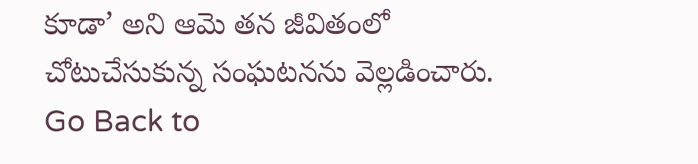కూడా’ అని ఆమె తన జీవితంలో చోటుచేసుకున్న సంఘటనను వెల్లడించారు.
Go Back to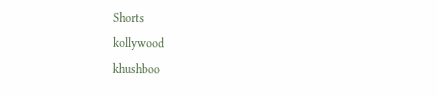Shorts
kollywood
khushboo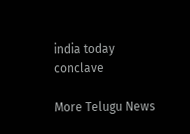india today conclave

More Telugu News